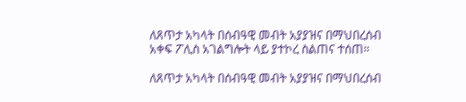ለጸጥታ አካላት በሰብዓዊ መብት አያያዝና በማህበረሰብ አቀፍ ፖሊስ አገልግሎት ላይ ያተኮረ ስልጠና ተሰጠ።

ለጸጥታ አካላት በሰብዓዊ መብት አያያዝና በማህበረሰብ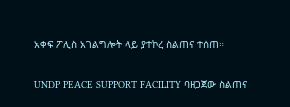አቀፍ ፖሊስ አገልግሎት ላይ ያተኮረ ስልጠና ተሰጠ።

UNDP PEACE SUPPORT FACILITY ባዘጋጀው ስልጠና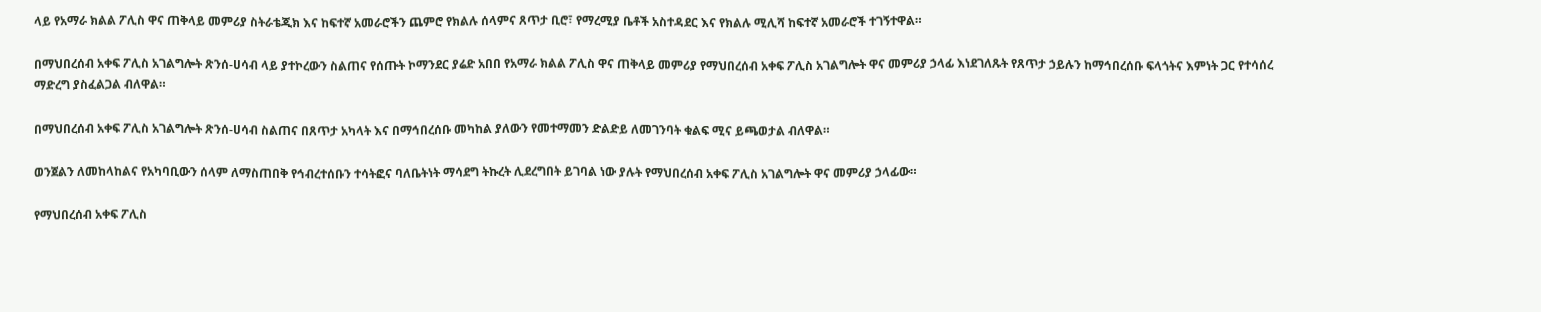ላይ የአማራ ክልል ፖሊስ ዋና ጠቅላይ መምሪያ ስትራቴጂክ እና ከፍተኛ አመራሮችን ጨምሮ የክልሉ ሰላምና ጸጥታ ቢሮ፣ የማረሚያ ቤቶች አስተዳደር እና የክልሉ ሚሊሻ ከፍተኛ አመራሮች ተገኝተዋል።

በማህበረሰብ አቀፍ ፖሊስ አገልግሎት ጽንሰ-ሀሳብ ላይ ያተኮረውን ስልጠና የሰጡት ኮማንደር ያሬድ አበበ የአማራ ክልል ፖሊስ ዋና ጠቅላይ መምሪያ የማህበረሰብ አቀፍ ፖሊስ አገልግሎት ዋና መምሪያ ኃላፊ እነደገለጹት የጸጥታ ኃይሉን ከማኅበረሰቡ ፍላጎትና እምነት ጋር የተሳሰረ ማድረግ ያስፈልጋል ብለዋል።

በማህበረሰብ አቀፍ ፖሊስ አገልግሎት ጽንሰ-ሀሳብ ስልጠና በጸጥታ አካላት እና በማኅበረሰቡ መካከል ያለውን የመተማመን ድልድይ ለመገንባት ቁልፍ ሚና ይጫወታል ብለዋል።

ወንጀልን ለመከላከልና የአካባቢውን ሰላም ለማስጠበቅ የኅብረተሰቡን ተሳትፎና ባለቤትነት ማሳደግ ትኩረት ሊደረግበት ይገባል ነው ያሉት የማህበረሰብ አቀፍ ፖሊስ አገልግሎት ዋና መምሪያ ኃላፊው።

የማህበረሰብ አቀፍ ፖሊስ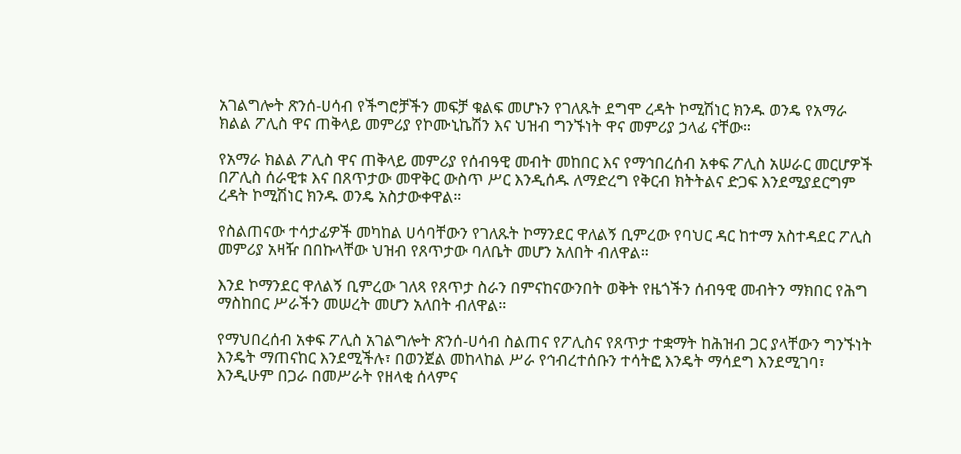አገልግሎት ጽንሰ-ሀሳብ የችግሮቻችን መፍቻ ቁልፍ መሆኑን የገለጹት ደግሞ ረዳት ኮሚሽነር ክንዱ ወንዴ የአማራ ክልል ፖሊስ ዋና ጠቅላይ መምሪያ የኮሙኒኬሽን እና ህዝብ ግንኙነት ዋና መምሪያ ኃላፊ ናቸው።

የአማራ ክልል ፖሊስ ዋና ጠቅላይ መምሪያ የሰብዓዊ መብት መከበር እና የማኅበረሰብ አቀፍ ፖሊስ አሠራር መርሆዎች በፖሊስ ሰራዊቱ እና በጸጥታው መዋቅር ውስጥ ሥር እንዲሰዱ ለማድረግ የቅርብ ክትትልና ድጋፍ እንደሚያደርግም ረዳት ኮሚሽነር ክንዱ ወንዴ አስታውቀዋል።

የስልጠናው ተሳታፊዎች መካከል ሀሳባቸውን የገለጹት ኮማንደር ዋለልኝ ቢምረው የባህር ዳር ከተማ አስተዳደር ፖሊስ መምሪያ አዛዥ በበኩላቸው ህዝብ የጸጥታው ባለቤት መሆን አለበት ብለዋል።

እንደ ኮማንደር ዋለልኝ ቢምረው ገለጻ የጸጥታ ስራን በምናከናውንበት ወቅት የዜጎችን ሰብዓዊ መብትን ማክበር የሕግ ማስከበር ሥራችን መሠረት መሆን አለበት ብለዋል።

የማህበረሰብ አቀፍ ፖሊስ አገልግሎት ጽንሰ-ሀሳብ ስልጠና የፖሊስና የጸጥታ ተቋማት ከሕዝብ ጋር ያላቸውን ግንኙነት እንዴት ማጠናከር እንደሚችሉ፣ በወንጀል መከላከል ሥራ የኅብረተሰቡን ተሳትፎ እንዴት ማሳደግ እንደሚገባ፣ እንዲሁም በጋራ በመሥራት የዘላቂ ሰላምና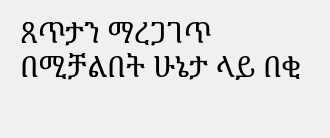ጸጥታን ማረጋገጥ በሚቻልበት ሁኔታ ላይ በቂ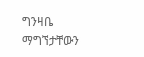ግንዛቤ ማግኘታቸውን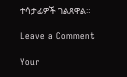ተሳታፊዎች ገልጸዋል።

Leave a Comment

Your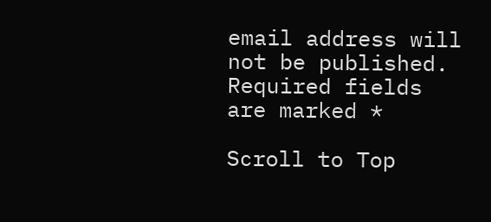email address will not be published. Required fields are marked *

Scroll to Top